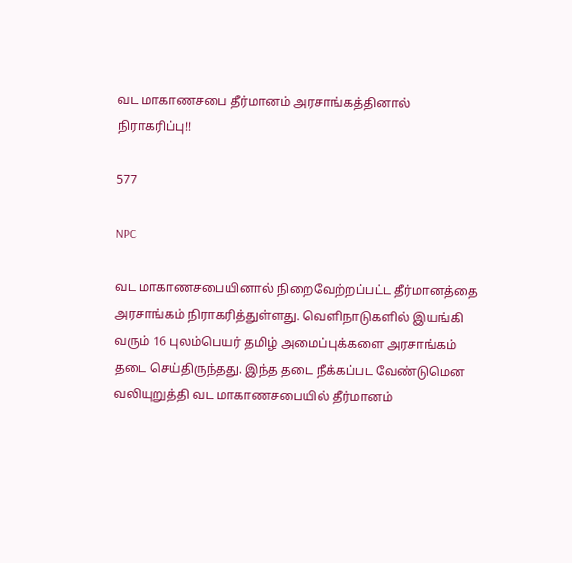வட மாகாணசபை தீர்மானம் அரசாங்கத்தினால் நிராகரிப்பு!!

577

NPC

வட மாகாணசபையினால் நிறைவேற்றப்பட்ட தீர்மானத்தை அரசாங்கம் நிராகரித்துள்ளது. வெளிநாடுகளில் இயங்கி வரும் 16 புலம்பெயர் தமிழ் அமைப்புக்களை அரசாங்கம் தடை செய்திருந்தது. இந்த தடை நீக்கப்பட வேண்டுமென வலியுறுத்தி வட மாகாணசபையில் தீர்மானம்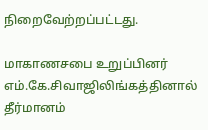நிறைவேற்றப்பட்டது.

மாகாணசபை உறுப்பினர் எம்.கே.சிவாஜிலிங்கத்தினால் தீர்மானம்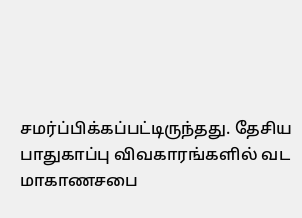சமர்ப்பிக்கப்பட்டிருந்தது. தேசிய பாதுகாப்பு விவகாரங்களில் வட மாகாணசபை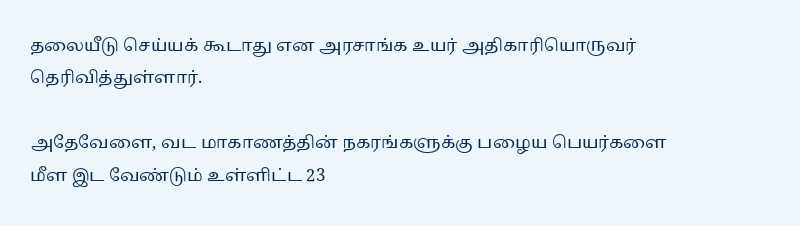தலையீடு செய்யக் கூடாது என அரசாங்க உயர் அதிகாரியொருவர் தெரிவித்துள்ளார்.

அதேவேளை, வட மாகாணத்தின் நகரங்களுக்கு பழைய பெயர்களை மீள இட வேண்டும் உள்ளிட்ட 23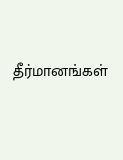தீர்மானங்கள்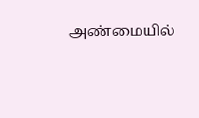அண்மையில்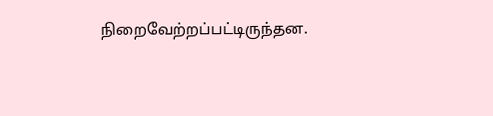நிறைவேற்றப்பட்டிருந்தன.